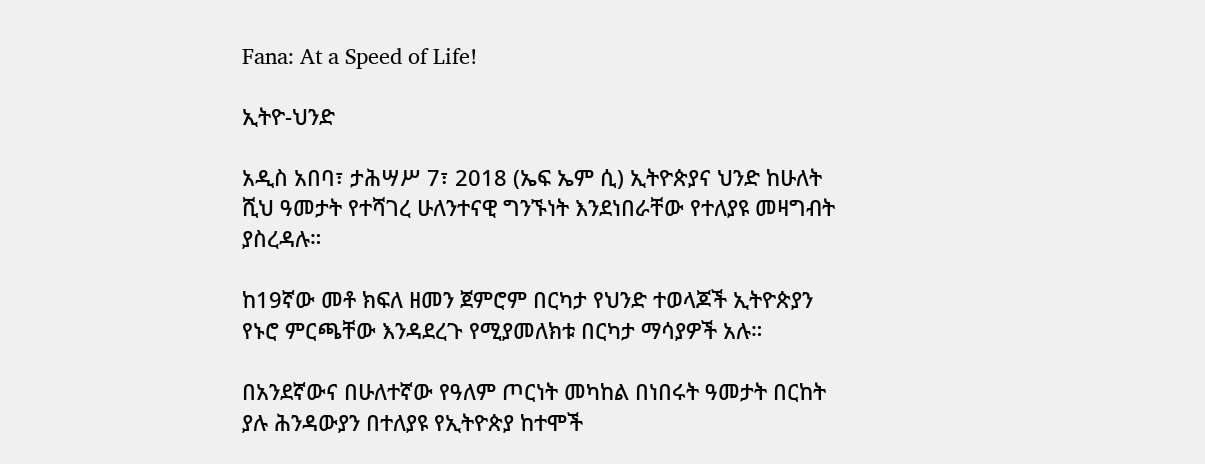Fana: At a Speed of Life!

ኢትዮ-ህንድ

አዲስ አበባ፣ ታሕሣሥ 7፣ 2018 (ኤፍ ኤም ሲ) ኢትዮጵያና ህንድ ከሁለት ሺህ ዓመታት የተሻገረ ሁለንተናዊ ግንኙነት እንደነበራቸው የተለያዩ መዛግብት ያስረዳሉ።

ከ19ኛው መቶ ክፍለ ዘመን ጀምሮም በርካታ የህንድ ተወላጆች ኢትዮጵያን የኑሮ ምርጫቸው እንዳደረጉ የሚያመለክቱ በርካታ ማሳያዎች አሉ።

በአንደኛውና በሁለተኛው የዓለም ጦርነት መካከል በነበሩት ዓመታት በርከት ያሉ ሕንዳውያን በተለያዩ የኢትዮጵያ ከተሞች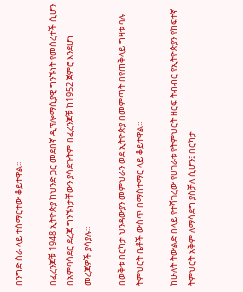በንግድ ስራ ላይ ተሰማርተው ቆይተዋል፡፡

በፈረንጆቹ 1948 ኢትዮጵያ ከህንድ ጋር መደበኛ ዲፕሎማሲያዊ ግንኙነት የመሰረተች ሲሆን በአምባሳደር ደረጃ ግንኙነታቸውን ያሳደጉትም በፈረንጆቹ ከ1952 ጀምሮ እንደሆነ መረጃዎች ያሳያሉ።

በወቅቱ በርካታ ህንዳውያን መምህራን ወደ ኢትዮጵያ በመምጣት በየጠቅላይ ግዛቱ ባሉ ትምህርት ቤቶች ውስጥ በማስተማር ላይ ቆይተዋል።

ከሁለት ትውልድ በላይ የተሻገረው የሀገራቱ የትምህርት ዘርፍ ትብብር የኢትዮጵያን የከፍተኛ ትምህርት አቅም ለማሳደግ ያስቻለ ሲሆን፤ በርካታ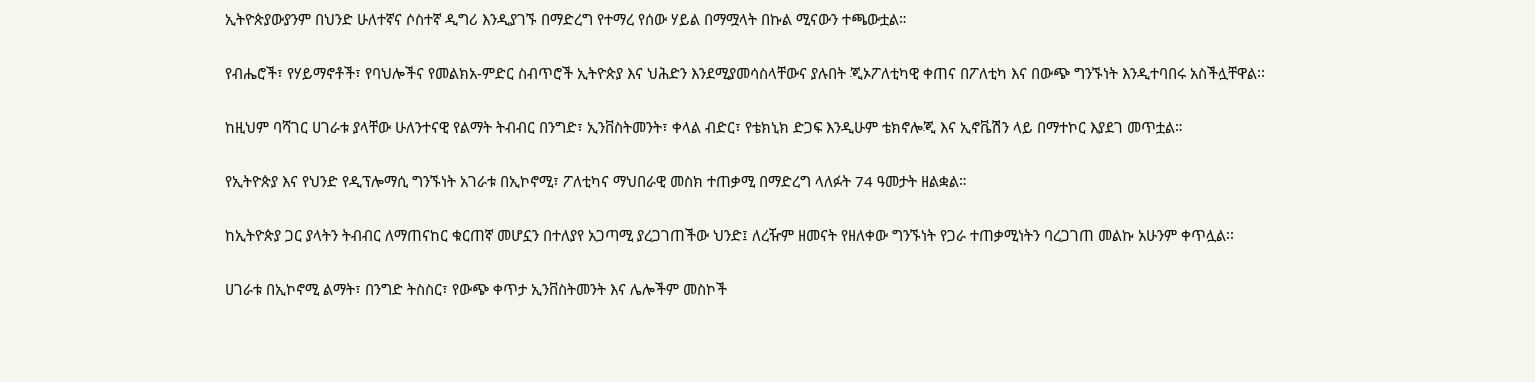ኢትዮጵያውያንም በህንድ ሁለተኛና ሶስተኛ ዲግሪ እንዲያገኙ በማድረግ የተማረ የሰው ሃይል በማሟላት በኩል ሚናውን ተጫውቷል።

የብሔሮች፣ የሃይማኖቶች፣ የባህሎችና የመልክአ-ምድር ስብጥሮች ኢትዮጵያ እና ህሕድን እንደሚያመሳስላቸውና ያሉበት ጂኦፖለቲካዊ ቀጠና በፖለቲካ እና በውጭ ግንኙነት እንዲተባበሩ አስችሏቸዋል፡፡

ከዚህም ባሻገር ሀገራቱ ያላቸው ሁለንተናዊ የልማት ትብብር በንግድ፣ ኢንቨስትመንት፣ ቀላል ብድር፣ የቴክኒክ ድጋፍ እንዲሁም ቴክኖሎጂ እና ኢኖቬሽን ላይ በማተኮር እያደገ መጥቷል።

የኢትዮጵያ እና የህንድ የዲፕሎማሲ ግንኙነት አገራቱ በኢኮኖሚ፣ ፖለቲካና ማህበራዊ መስክ ተጠቃሚ በማድረግ ላለፉት 74 ዓመታት ዘልቋል።

ከኢትዮጵያ ጋር ያላትን ትብብር ለማጠናከር ቁርጠኛ መሆኗን በተለያየ አጋጣሚ ያረጋገጠችው ህንድ፤ ለረዥም ዘመናት የዘለቀው ግንኙነት የጋራ ተጠቃሚነትን ባረጋገጠ መልኩ አሁንም ቀጥሏል፡፡

ሀገራቱ በኢኮኖሚ ልማት፣ በንግድ ትስስር፣ የውጭ ቀጥታ ኢንቨስትመንት እና ሌሎችም መስኮች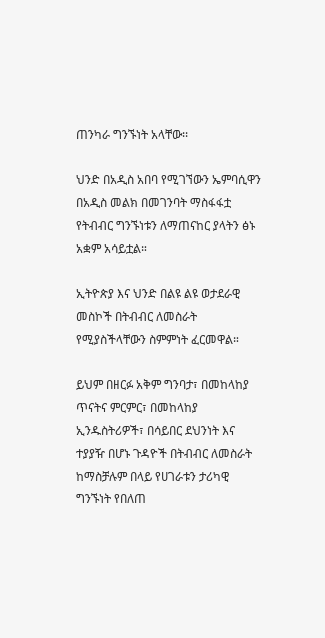ጠንካራ ግንኙነት አላቸው፡፡

ህንድ በአዲስ አበባ የሚገኘውን ኤምባሲዋን በአዲስ መልክ በመገንባት ማስፋፋቷ የትብብር ግንኙነቱን ለማጠናከር ያላትን ፅኑ አቋም አሳይቷል።

ኢትዮጵያ እና ህንድ በልዩ ልዩ ወታደራዊ መስኮች በትብብር ለመስራት የሚያስችላቸውን ስምምነት ፈርመዋል።

ይህም በዘርፉ አቅም ግንባታ፣ በመከላከያ ጥናትና ምርምር፣ በመከላከያ ኢንዱስትሪዎች፣ በሳይበር ደህንነት እና ተያያዥ በሆኑ ጉዳዮች በትብብር ለመስራት ከማስቻሉም በላይ የሀገራቱን ታሪካዊ ግንኙነት የበለጠ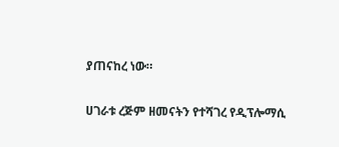ያጠናከረ ነው።

ሀገራቱ ረጅም ዘመናትን የተሻገረ የዲፕሎማሲ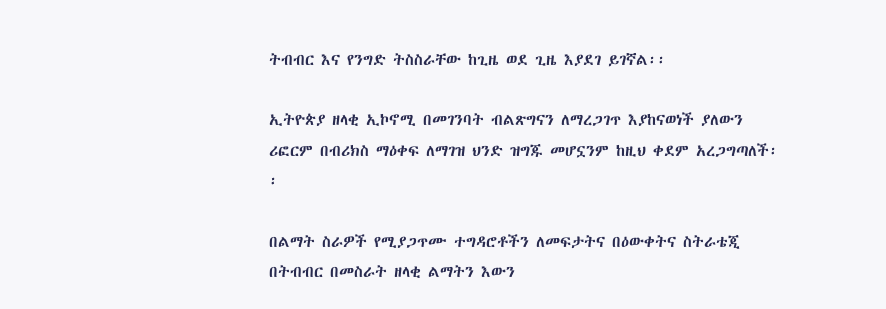ትብብር እና የንግድ ትስስራቸው ከጊዜ ወደ ጊዜ እያደገ ይገኛል፡፡

ኢትዮጵያ ዘላቂ ኢኮኖሚ በመገንባት ብልጽግናን ለማረጋገጥ እያከናወነች ያለውን ሪፎርም በብሪክስ ማዕቀፍ ለማገዝ ህንድ ዝግጁ መሆኗንም ከዚህ ቀደም አረጋግጣለች፡፡

በልማት ስራዎች የሚያጋጥሙ ተግዳሮቶችን ለመፍታትና በዕውቀትና ስትራቴጂ በትብብር በመስራት ዘላቂ ልማትን እውን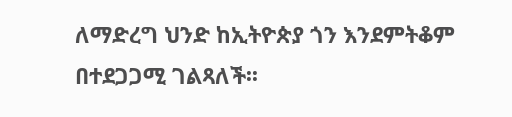ለማድረግ ህንድ ከኢትዮጵያ ጎን እንደምትቆም በተደጋጋሚ ገልጻለች፡፡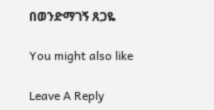በወንድማገኝ ጸጋዬ

You might also like

Leave A Reply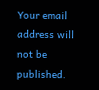Your email address will not be published.